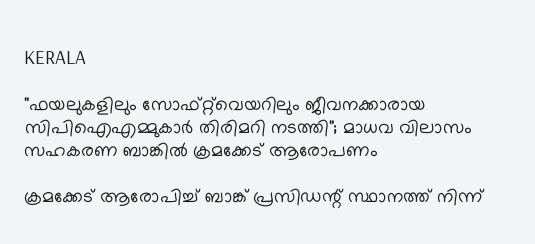KERALA

"ഫയലുകളിലും സോഫ്റ്റ്‍വെയറിലും ജീവനക്കാരായ സിപിഐഎമ്മുകാര്‍ തിരിമറി നടത്തി"; മാധവ വിലാസം സഹകരണ ബാങ്കില്‍ ക്രമക്കേട് ആരോപണം

ക്രമക്കേട് ആരോപിച്ച് ബാങ്ക് പ്രസിഡന്റ് സ്ഥാനത്ത് നിന്ന്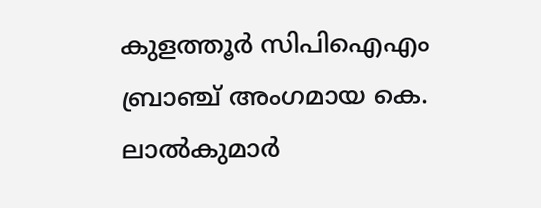കുളത്തൂര്‍ സിപിഐഎം ബ്രാഞ്ച് അംഗമായ കെ. ലാല്‍കുമാര്‍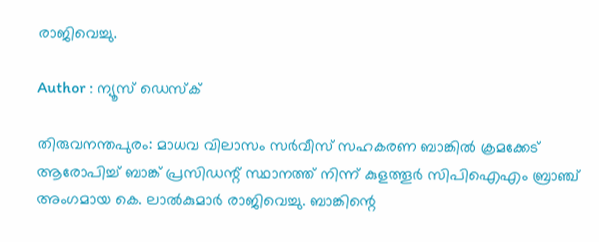രാജിവെച്ചു.

Author : ന്യൂസ് ഡെസ്ക്

തിരുവനന്തപുരം: മാധവ വിലാസം സര്‍വീസ് സഹകരണ ബാങ്കില്‍ ക്രമക്കേട് ആരോപിച്ച് ബാങ്ക് പ്രസിഡന്റ് സ്ഥാനത്ത് നിന്ന് കുളത്തൂര്‍ സിപിഐഎം ബ്രാഞ്ച് അംഗമായ കെ. ലാല്‍കുമാര്‍ രാജിവെച്ചു. ബാങ്കിന്റെ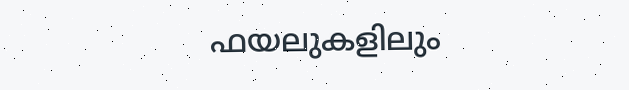ഫയലുകളിലും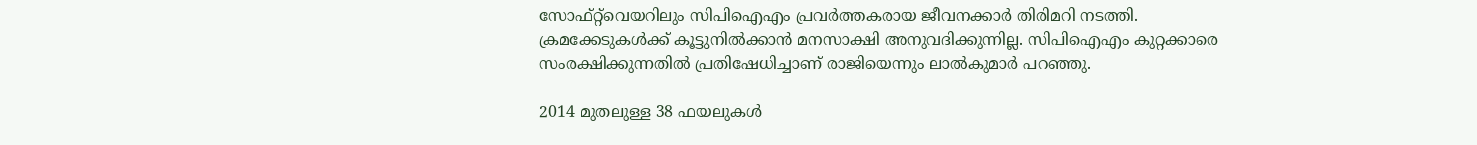സോഫ്റ്റ്‍വെയറിലും സിപിഐഎം പ്രവര്‍ത്തകരായ ജീവനക്കാര്‍ തിരിമറി നടത്തി. ക്രമക്കേടുകള്‍ക്ക് കൂട്ടുനില്‍ക്കാന്‍ മനസാക്ഷി അനുവദിക്കുന്നില്ല. സിപിഐഎം കുറ്റക്കാരെ സംരക്ഷിക്കുന്നതില്‍ പ്രതിഷേധിച്ചാണ് രാജിയെന്നും ലാല്‍കുമാര്‍ പറഞ്ഞു.

2014 മുതലുള്ള 38 ഫയലുകള്‍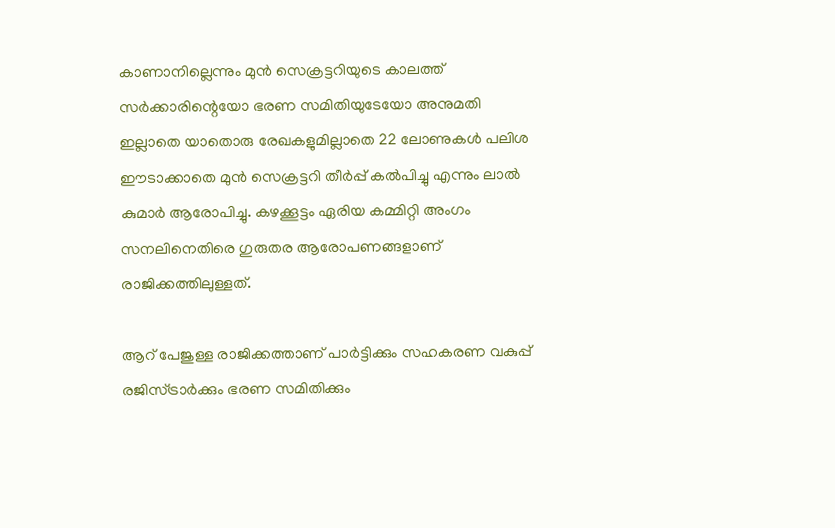കാണാനില്ലെന്നും മുന്‍ സെക്രട്ടറിയുടെ കാലത്ത് സര്‍ക്കാരിന്റെയോ ഭരണ സമിതിയുടേയോ അനുമതി ഇല്ലാതെ യാതൊരു രേഖകളുമില്ലാതെ 22 ലോണുകള്‍ പലിശ ഈടാക്കാതെ മുന്‍ സെക്രട്ടറി തീര്‍പ്പ് കല്‍പിച്ചു എന്നും ലാല്‍ കുമാര്‍ ആരോപിച്ചു. കഴക്കൂട്ടം ഏരിയ കമ്മിറ്റി അംഗം സനലിനെതിരെ ഗുരുതര ആരോപണങ്ങളാണ് രാജിക്കത്തിലുള്ളത്.

ആറ് പേജുള്ള രാജിക്കത്താണ് പാര്‍ട്ടിക്കും സഹകരണ വകുപ്പ് രജിസ്ട്രാര്‍ക്കും ഭരണ സമിതിക്കും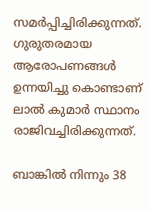സമര്‍പ്പിച്ചിരിക്കുന്നത്. ഗുരുതരമായ ആരോപണങ്ങള്‍ ഉന്നയിച്ചു കൊണ്ടാണ് ലാല്‍ കുമാര്‍ സ്ഥാനം രാജിവച്ചിരിക്കുന്നത്.

ബാങ്കില്‍ നിന്നും 38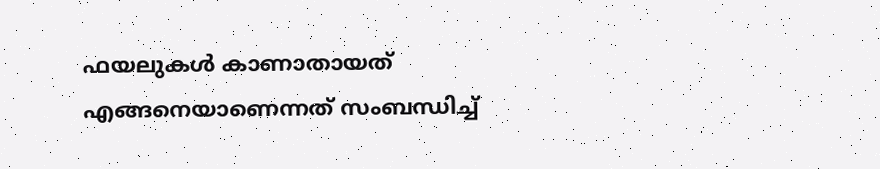ഫയലുകള്‍ കാണാതായത് എങ്ങനെയാണെന്നത് സംബന്ധിച്ച്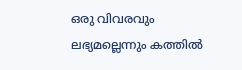ഒരു വിവരവും ലഭ്യമല്ലെന്നും കത്തില്‍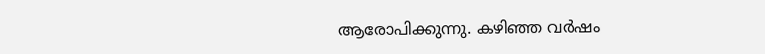ആരോപിക്കുന്നു. കഴിഞ്ഞ വര്‍ഷം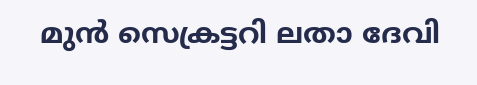മുന്‍ സെക്രട്ടറി ലതാ ദേവി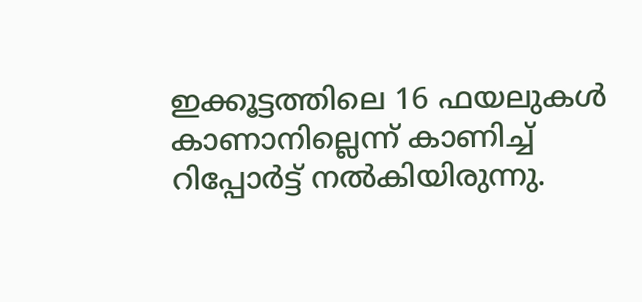ഇക്കൂട്ടത്തിലെ 16 ഫയലുകള്‍ കാണാനില്ലെന്ന് കാണിച്ച് റിപ്പോര്‍ട്ട് നല്‍കിയിരുന്നു.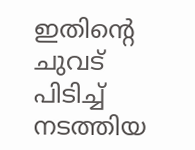ഇതിന്റെ ചുവട് പിടിച്ച് നടത്തിയ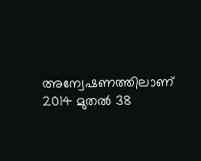അന്വേഷണത്തിലാണ് 2014 മുതല്‍ 38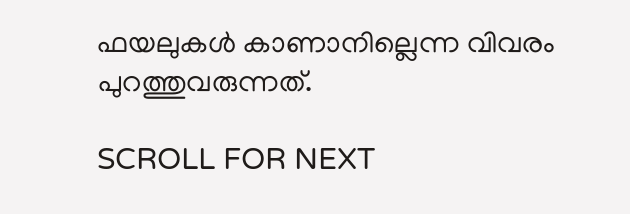ഫയലുകള്‍ കാണാനില്ലെന്ന വിവരം പുറത്തുവരുന്നത്.

SCROLL FOR NEXT